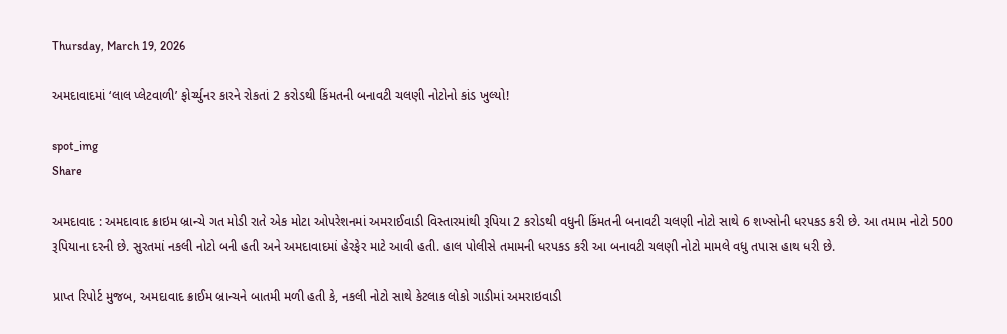Thursday, March 19, 2026

અમદાવાદમાં ‘લાલ પ્લેટવાળી’ ફોર્ચ્યુનર કારને રોકતાં 2 કરોડથી કિંમતની બનાવટી ચલણી નોટોનો કાંડ ખુલ્યો!

spot_img
Share

અમદાવાદ : અમદાવાદ ક્રાઇમ બ્રાન્ચે ગત મોડી રાતે એક મોટા ઓપરેશનમાં અમરાઈવાડી વિસ્તારમાંથી રૂપિયા 2 કરોડથી વધુની કિંમતની બનાવટી ચલણી નોટો સાથે 6 શખ્સોની ધરપકડ કરી છે. આ તમામ નોટો 500 રૂપિયાના દરની છે. સુરતમાં નકલી નોટો બની હતી અને અમદાવાદમાં હેરફેર માટે આવી હતી. હાલ પોલીસે તમામની ધરપકડ કરી આ બનાવટી ચલણી નોટો મામલે વધુ તપાસ હાથ ધરી છે.

પ્રાપ્ત રિપોર્ટ મુજબ, અમદાવાદ ક્રાઈમ બ્રાન્ચને બાતમી મળી હતી કે, નકલી નોટો સાથે કેટલાક લોકો ગાડીમાં અમરાઇવાડી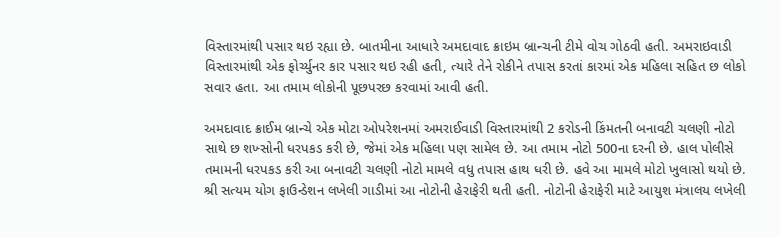વિસ્તારમાંથી પસાર થઇ રહ્યા છે. બાતમીના આધારે અમદાવાદ ક્રાઇમ બ્રાન્ચની ટીમે વોચ ગોઠવી હતી. અમરાઇવાડી વિસ્તારમાંથી એક ફોર્ચ્યુનર કાર પસાર થઇ રહી હતી, ત્યારે તેને રોકીને તપાસ કરતાં કારમાં એક મહિલા સહિત છ લોકો સવાર હતા. આ તમામ લોકોની પૂછપરછ કરવામાં આવી હતી.

અમદાવાદ ક્રાઈમ બ્રાન્ચે એક મોટા ઓપરેશનમાં અમરાઈવાડી વિસ્તારમાંથી 2 કરોડની કિંમતની બનાવટી ચલણી નોટો સાથે છ શખ્સોની ધરપકડ કરી છે, જેમાં એક મહિલા પણ સામેલ છે. આ તમામ નોટો 500ના દરની છે. હાલ પોલીસે તમામની ધરપકડ કરી આ બનાવટી ચલણી નોટો મામલે વધુ તપાસ હાથ ધરી છે. હવે આ મામલે મોટો ખુલાસો થયો છે. શ્રી સત્યમ યોગ ફાઉન્ડેશન લખેલી ગાડીમાં આ નોટોની હેરાફેરી થતી હતી. નોટોની હેરાફેરી માટે આયુશ મંત્રાલય લખેલી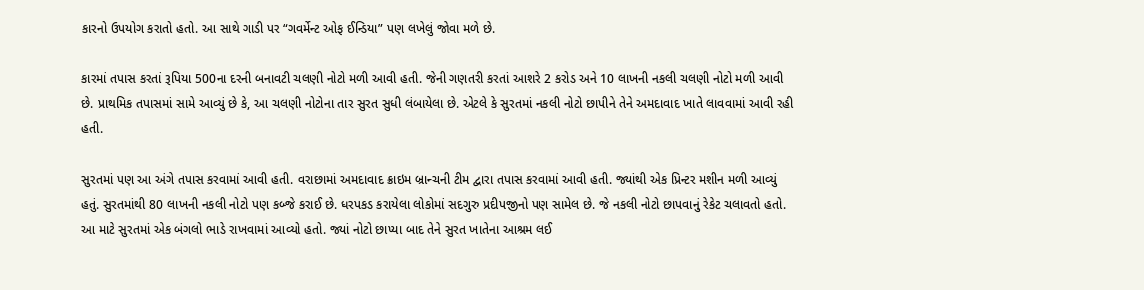કારનો ઉપયોગ કરાતો હતો. આ સાથે ગાડી પર “ગવર્મેન્ટ ઓફ ઈન્ડિયા” પણ લખેલું જોવા મળે છે.

કારમાં તપાસ કરતાં રૂપિયા 500ના દરની બનાવટી ચલણી નોટો મળી આવી હતી. જેની ગણતરી કરતાં આશરે 2 કરોડ અને 10 લાખની નકલી ચલણી નોટો મળી આવી છે. પ્રાથમિક તપાસમાં સામે આવ્યું છે કે, આ ચલણી નોટોના તાર સુરત સુધી લંબાયેલા છે. એટલે કે સુરતમાં નકલી નોટો છાપીને તેને અમદાવાદ ખાતે લાવવામાં આવી રહી હતી.

સુરતમાં પણ આ અંગે તપાસ કરવામાં આવી હતી. વરાછામાં અમદાવાદ ક્રાઇમ બ્રાન્ચની ટીમ દ્વારા તપાસ કરવામાં આવી હતી. જ્યાંથી એક પ્રિન્ટર મશીન મળી આવ્યું હતું. સુરતમાંથી 80 લાખની નકલી નોટો પણ કબ્જે કરાઈ છે. ધરપકડ કરાયેલા લોકોમાં સદગુરુ પ્રદીપજીનો પણ સામેલ છે. જે નકલી નોટો છાપવાનું રેકેટ ચલાવતો હતો. આ માટે સુરતમાં એક બંગલો ભાડે રાખવામાં આવ્યો હતો. જ્યાં નોટો છાપ્યા બાદ તેને સુરત ખાતેના આશ્રમ લઈ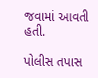જવામાં આવતી હતી.

પોલીસ તપાસ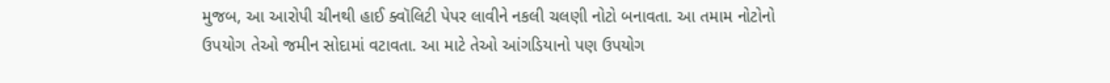મુજબ, આ આરોપી ચીનથી હાઈ ક્વૉલિટી પેપર લાવીને નકલી ચલણી નોટો બનાવતા. આ તમામ નોટોનો ઉપયોગ તેઓ જમીન સોદામાં વટાવતા. આ માટે તેઓ આંગડિયાનો પણ ઉપયોગ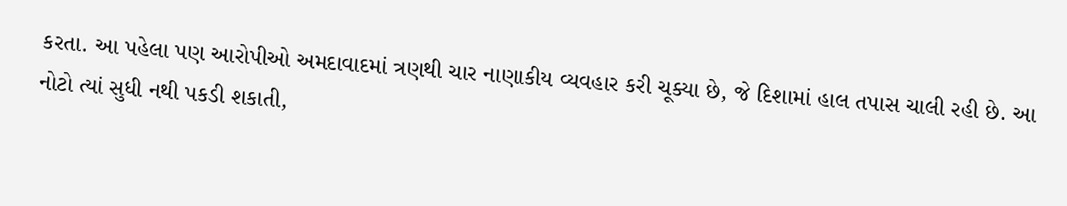કરતા. આ પહેલા પણ આરોપીઓ અમદાવાદમાં ત્રણથી ચાર નાણાકીય વ્યવહાર કરી ચૂક્યા છે, જે દિશામાં હાલ તપાસ ચાલી રહી છે. આ નોટો ત્યાં સુધી નથી પકડી શકાતી,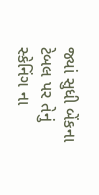જ્યાં સુધી બેંકના ટેબલ પર તેનું સ્કેનિંગ ના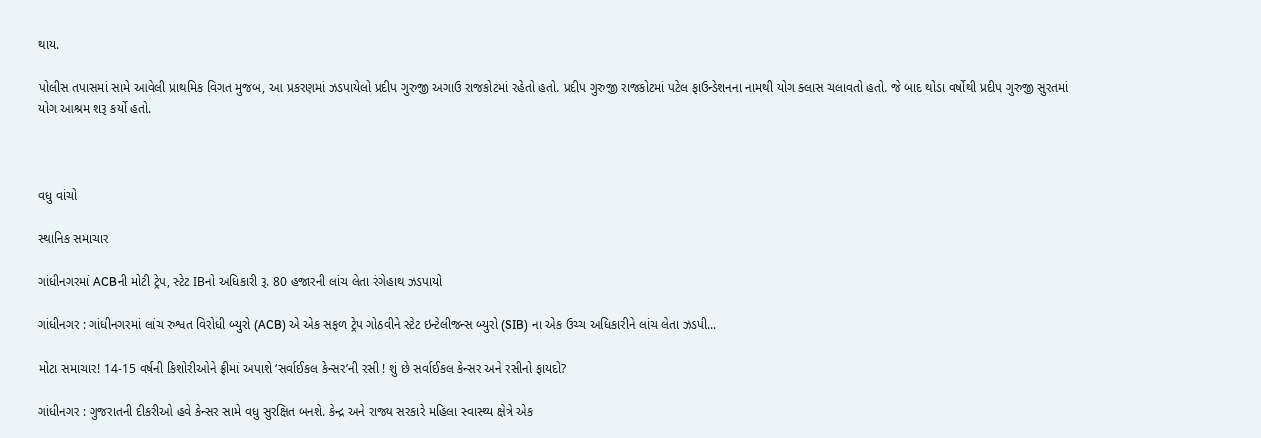થાય.

પોલીસ તપાસમાં સામે આવેલી પ્રાથમિક વિગત મુજબ, આ પ્રકરણમાં ઝડપાયેલો પ્રદીપ ગુરુજી અગાઉ રાજકોટમાં રહેતો હતો. પ્રદીપ ગુરુજી રાજકોટમાં પટેલ ફાઉન્ડેશનના નામથી યોગ ક્લાસ ચલાવતો હતો. જે બાદ થોડા વર્ષોથી પ્રદીપ ગુરુજી સુરતમાં યોગ આશ્રમ શરૂ કર્યો હતો.



વધુ વાંચો

સ્થાનિક સમાચાર

ગાંધીનગરમાં ACBની મોટી ટ્રેપ, સ્ટેટ IBનો અધિકારી રૂ. 80 હજારની લાંચ લેતા રંગેહાથ ઝડપાયો

ગાંધીનગર : ગાંધીનગરમાં લાંચ રુશ્વત વિરોધી બ્યુરો (ACB) એ એક સફળ ટ્રેપ ગોઠવીને સ્ટેટ ઇન્ટેલીજન્સ બ્યુરો (SIB) ના એક ઉચ્ચ અધિકારીને લાંચ લેતા ઝડપી...

મોટા સમાચાર! 14-15 વર્ષની કિશોરીઓને ફ્રીમાં અપાશે ‘સર્વાઈકલ કેન્સર’ની રસી ! શું છે સર્વાઈકલ કેન્સર અને રસીનો ફાયદો?

ગાંધીનગર : ગુજરાતની દીકરીઓ હવે કેન્સર સામે વધુ સુરક્ષિત બનશે. કેન્દ્ર અને રાજ્ય સરકારે મહિલા સ્વાસ્થ્ય ક્ષેત્રે એક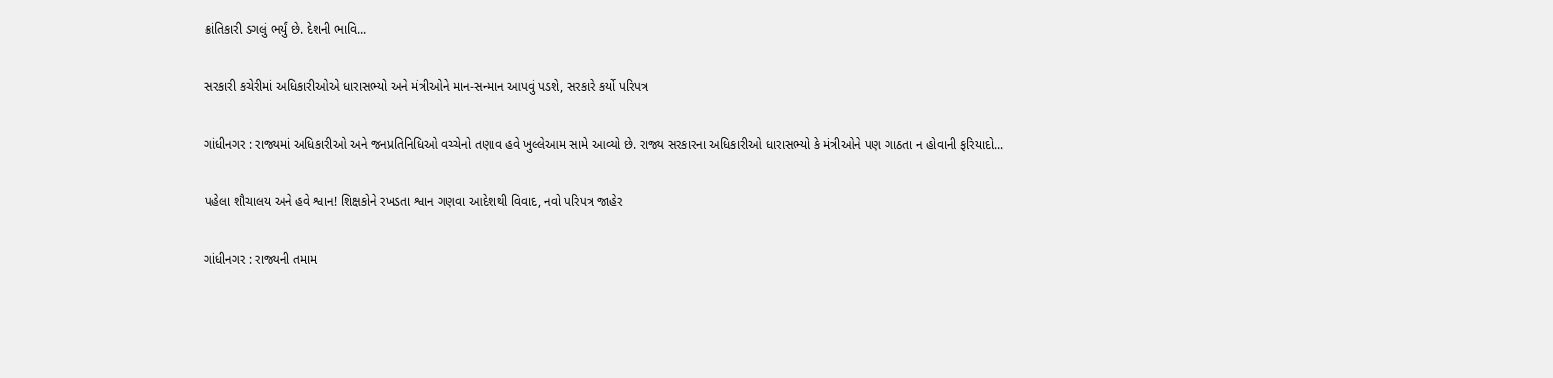ક્રાંતિકારી ડગલું ભર્યું છે. દેશની ભાવિ...

સરકારી કચેરીમાં અધિકારીઓએ ધારાસભ્યો અને મંત્રીઓને માન-સન્માન આપવું પડશે, સરકારે કર્યો પરિપત્ર

ગાંધીનગર : રાજ્યમાં અધિકારીઓ અને જનપ્રતિનિધિઓ વચ્ચેનો તણાવ હવે ખુલ્લેઆમ સામે આવ્યો છે. રાજ્ય સરકારના અધિકારીઓ ધારાસભ્યો કે મંત્રીઓને પણ ગાઠતા ન હોવાની ફરિયાદો...

પહેલા શૌચાલય અને હવે શ્વાન! શિક્ષકોને રખડતા શ્વાન ગણવા આદેશથી વિવાદ, નવો પરિપત્ર જાહેર

ગાંધીનગર : રાજ્યની તમામ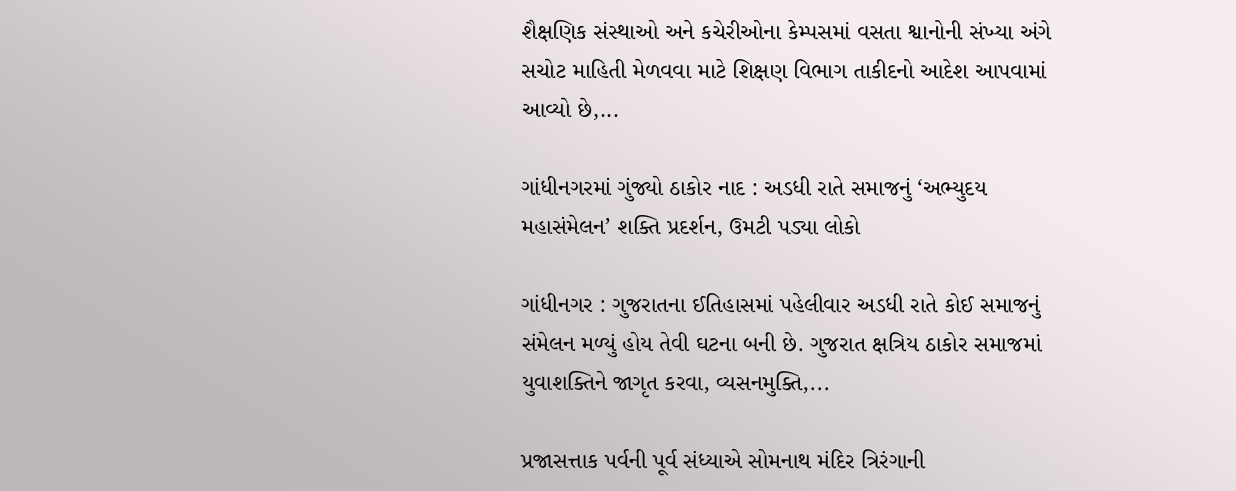શૈક્ષણિક સંસ્થાઓ અને કચેરીઓના કેમ્પસમાં વસતા શ્વાનોની સંખ્યા અંગે સચોટ માહિતી મેળવવા માટે શિક્ષણ વિભાગ તાકીદનો આદેશ આપવામાં આવ્યો છે,...

ગાંધીનગરમાં ગુંજ્યો ઠાકોર નાદ : અડધી રાતે સમાજનું ‘અભ્યુદય મહાસંમેલન’ શક્તિ પ્રદર્શન, ઉમટી પડ્યા લોકો

ગાંધીનગર : ગુજરાતના ઈતિહાસમાં પહેલીવાર અડધી રાતે કોઈ સમાજનું સંમેલન મળ્યું હોય તેવી ઘટના બની છે. ગુજરાત ક્ષત્રિય ઠાકોર સમાજમાં યુવાશક્તિને જાગૃત કરવા, વ્યસનમુક્તિ,...

પ્રજાસત્તાક પર્વની પૂર્વ સંધ્યાએ સોમનાથ મંદિર ત્રિરંગાની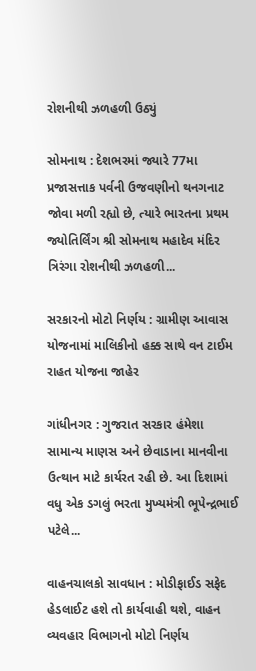રોશનીથી ઝળહળી ઉઠ્યું

સોમનાથ : દેશભરમાં જ્યારે 77મા પ્રજાસત્તાક પર્વની ઉજવણીનો થનગનાટ જોવા મળી રહ્યો છે, ત્યારે ભારતના પ્રથમ જ્યોતિર્લિંગ શ્રી સોમનાથ મહાદેવ મંદિર ત્રિરંગા રોશનીથી ઝળહળી...

સરકારનો મોટો નિર્ણય : ગ્રામીણ આવાસ યોજનામાં માલિકીનો હક્ક સાથે વન ટાઈમ રાહત યોજના જાહેર

ગાંધીનગર : ગુજરાત સરકાર હંમેશા સામાન્ય માણસ અને છેવાડાના માનવીના ઉત્થાન માટે કાર્યરત રહી છે. આ દિશામાં વધુ એક ડગલું ભરતા મુખ્યમંત્રી ભૂપેન્દ્રભાઈ પટેલે...

વાહનચાલકો સાવધાન : મોડીફાઈડ સફેદ હેડલાઈટ હશે તો કાર્યવાહી થશે, વાહન વ્યવહાર વિભાગનો મોટો નિર્ણય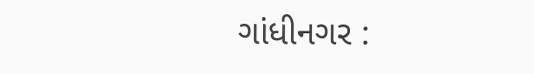ગાંધીનગર :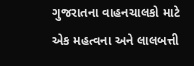ગુજરાતના વાહનચાલકો માટે એક મહત્વના અને લાલબત્તી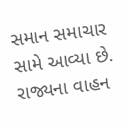સમાન સમાચાર સામે આવ્યા છે. રાજ્યના વાહન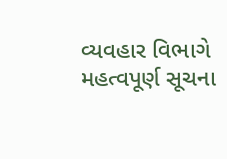વ્યવહાર વિભાગે મહત્વપૂર્ણ સૂચના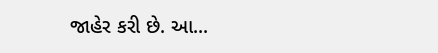જાહેર કરી છે. આ...